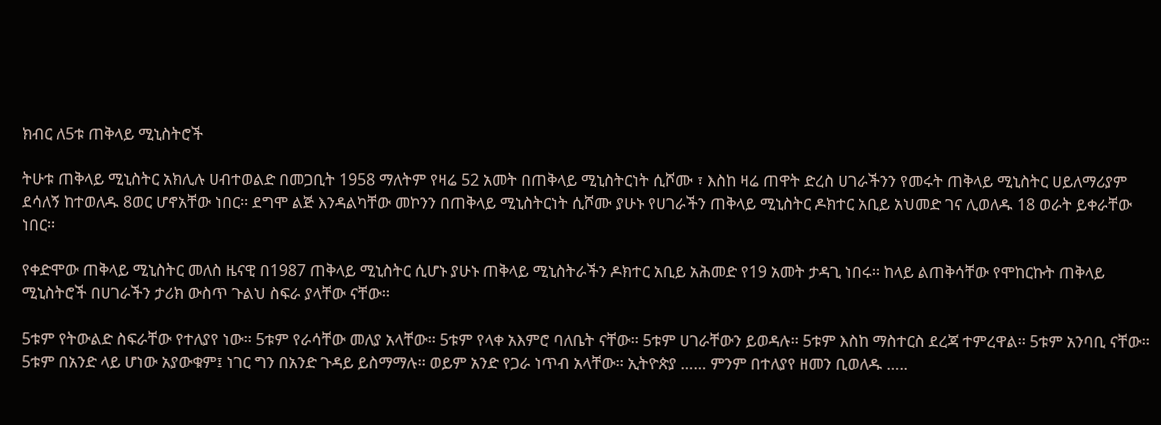ክብር ለ5ቱ ጠቅላይ ሚኒስትሮች

ትሁቱ ጠቅላይ ሚኒስትር አክሊሉ ሀብተወልድ በመጋቢት 1958 ማለትም የዛሬ 52 አመት በጠቅላይ ሚኒስትርነት ሲሾሙ ፣ እስከ ዛሬ ጠዋት ድረስ ሀገራችንን የመሩት ጠቅላይ ሚኒስትር ሀይለማሪያም ደሳለኝ ከተወለዱ 8ወር ሆኖአቸው ነበር፡፡ ደግሞ ልጅ እንዳልካቸው መኮንን በጠቅላይ ሚኒስትርነት ሲሾሙ ያሁኑ የሀገራችን ጠቅላይ ሚኒስትር ዶክተር አቢይ አህመድ ገና ሊወለዱ 18 ወራት ይቀራቸው ነበር፡፡

የቀድሞው ጠቅላይ ሚኒስትር መለስ ዜናዊ በ1987 ጠቅላይ ሚኒስትር ሲሆኑ ያሁኑ ጠቅላይ ሚኒስትራችን ዶክተር አቢይ አሕመድ የ19 አመት ታዳጊ ነበሩ፡፡ ከላይ ልጠቅሳቸው የሞከርኩት ጠቅላይ ሚኒስትሮች በሀገራችን ታሪክ ውስጥ ጉልህ ስፍራ ያላቸው ናቸው፡፡

5ቱም የትውልድ ስፍራቸው የተለያየ ነው፡፡ 5ቱም የራሳቸው መለያ አላቸው፡፡ 5ቱም የላቀ አእምሮ ባለቤት ናቸው፡፡ 5ቱም ሀገራቸውን ይወዳሉ፡፡ 5ቱም እስከ ማስተርስ ደረጃ ተምረዋል፡፡ 5ቱም አንባቢ ናቸው፡፡ 5ቱም በአንድ ላይ ሆነው አያውቁም፤ ነገር ግን በአንድ ጉዳይ ይስማማሉ፡፡ ወይም አንድ የጋራ ነጥብ አላቸው፡፡ ኢትዮጵያ …… ምንም በተለያየ ዘመን ቢወለዱ …..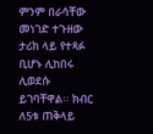ምንም በራሳቸው መነገድ ተጉዘው ታሪክ ላይ የተጻፉ ቢሆኑ ሊከበሩ ሊወደሱ ይገባቸዋል፡፡ ክብር ለ5ቱ ጠቅላይ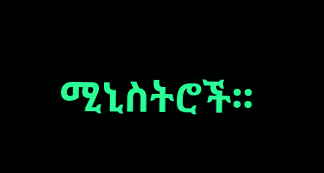ሚኒስትሮች፡፡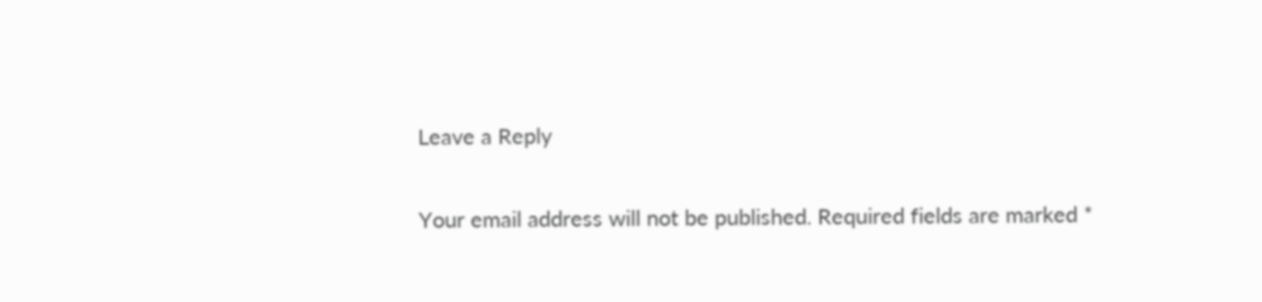Leave a Reply

Your email address will not be published. Required fields are marked *